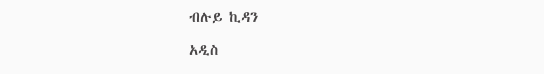ብሉይ ኪዳን

አዲስ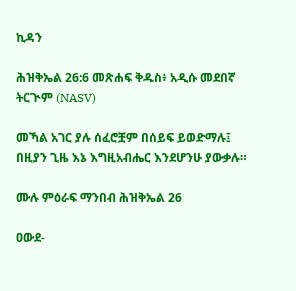ኪዳን

ሕዝቅኤል 26:6 መጽሐፍ ቅዱስ፥ አዲሱ መደበኛ ትርጒም (NASV)

መኻል አገር ያሉ ሰፈሮቿም በሰይፍ ይወድማሉ፤ በዚያን ጊዜ እኔ እግዚአብሔር እንደሆንሁ ያውቃሉ።

ሙሉ ምዕራፍ ማንበብ ሕዝቅኤል 26

ዐውደ-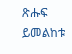ጽሑፍ ይመልከቱ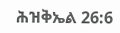ሕዝቅኤል 26:6